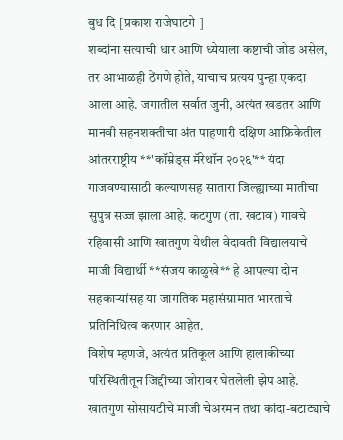बुध दि [प्रकाश राजेघाटगे ]
शब्दांना सत्याची धार आणि ध्येयाला कष्टाची जोड असेल, तर आभाळही ठेंगणे होते, याचाच प्रत्यय पुन्हा एकदा आला आहे. जगातील सर्वात जुनी, अत्यंत खडतर आणि मानवी सहनशक्तीचा अंत पाहणारी दक्षिण आफ्रिकेतील आंतरराष्ट्रीय **'कॉम्रेड्स मॅरेथॉन २०२६'** यंदा गाजवण्यासाठी कल्याणसह सातारा जिल्ह्याच्या मातीचा सुपुत्र सज्ज झाला आहे. कटगुण (ता. खटाव) गावचे रहिवासी आणि खातगुण येथील वेदावती विद्यालयाचे माजी विद्यार्थी **संजय काळुखे** हे आपल्या दोन सहकाऱ्यांसह या जागतिक महासंग्रामात भारताचे प्रतिनिधित्व करणार आहेत.
विशेष म्हणजे, अत्यंत प्रतिकूल आणि हालाकीच्या परिस्थितीतून जिद्दीच्या जोरावर घेतलेली झेप आहे. खातगुण सोसायटीचे माजी चेअरमन तथा कांदा-बटाट्याचे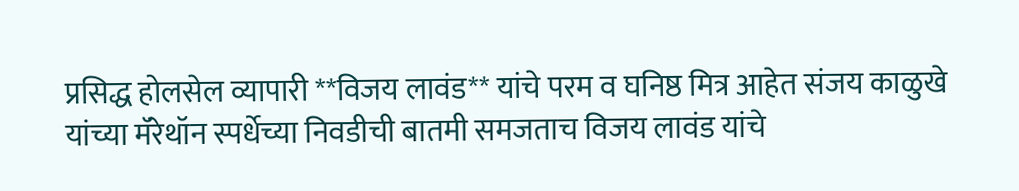प्रसिद्ध होलसेल व्यापारी **विजय लावंड** यांचे परम व घनिष्ठ मित्र आहेत संजय काळुखे यांच्या मॅरेथॉन स्पर्धेच्या निवडीची बातमी समजताच विजय लावंड यांचे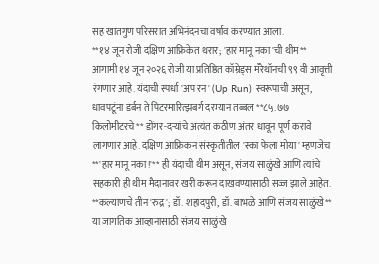सह खातगुण परिसरात अभिनंदनचा वर्षाव करण्यात आला.
**१४ जून रोजी दक्षिण आफ्रिकेत थरार; 'हार मानू नका'ची थीम**
आगामी १४ जून २०२६ रोजी या प्रतिष्ठित कॉम्रेड्स मॅरेथॉनची ९९ वी आवृत्ती रंगणार आहे. यंदाची स्पर्धा 'अप रन' (Up Run) स्वरूपाची असून, धावपटूंना डर्बन ते पिटरमारित्झबर्ग दरम्यान तब्बल **८५.७७ किलोमीटरचे** डोंगर-दऱ्यांचे अत्यंत कठीण अंतर धावून पूर्ण करावे लागणार आहे. दक्षिण आफ्रिकन संस्कृतीतील 'स्का फेला मोया' म्हणजेच **'हार मानू नका!'** ही यंदाची थीम असून, संजय साळुंखे आणि त्यांचे सहकारी ही थीम मैदानावर खरी करून दाखवण्यासाठी सज्ज झाले आहेत.
**कल्याणचे तीन 'रुद्र'; डॉ. शहादपुरी, डॉ. बाभळे आणि संजय साळुंखे**
या जागतिक आव्हानासाठी संजय साळुंखे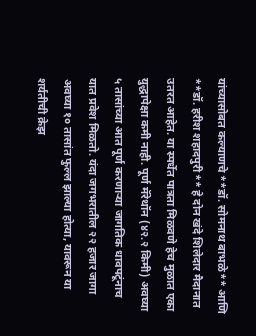यांच्यासोबत कल्याणचे **डॉ. सोमनाथ बाभळे** आणि **डॉ. हरीश शहादपुरी** हे दोन खंदे शिलेदार मैदानात उतरत आहेत. या स्पर्धेत पात्रता मिळवणे हेच मुळात एका युद्धापेक्षा कमी नाही. पूर्ण मॅरेथॉन (४२.२ किमी) अवघ्या ५ तासांच्या आत पूर्ण करणाऱ्या जागतिक धावपटूंनाच यात प्रवेश मिळतो. यंदा जगभरातील २२ हजार जागा अवघ्या १० तासांत फुल्ल झाल्या होत्या, यावरून या शर्यतीची क्रेझ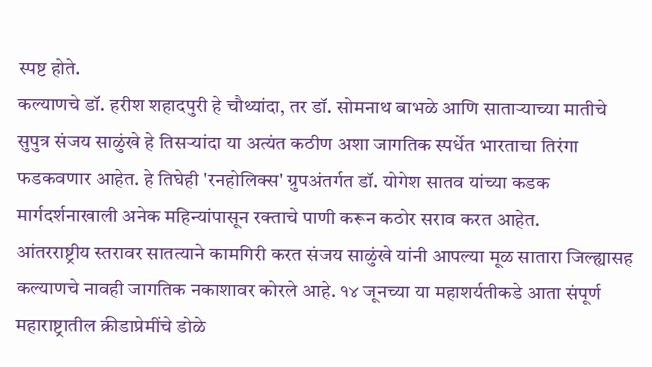स्पष्ट होते.
कल्याणचे डॉ. हरीश शहादपुरी हे चौथ्यांदा, तर डॉ. सोमनाथ बाभळे आणि साताऱ्याच्या मातीचे सुपुत्र संजय साळुंखे हे तिसऱ्यांदा या अत्यंत कठीण अशा जागतिक स्पर्धेत भारताचा तिरंगा फडकवणार आहेत. हे तिघेही 'रनहोलिक्स' ग्रुपअंतर्गत डॉ. योगेश सातव यांच्या कडक मार्गदर्शनाखाली अनेक महिन्यांपासून रक्ताचे पाणी करून कठोर सराव करत आहेत.
आंतरराष्ट्रीय स्तरावर सातत्याने कामगिरी करत संजय साळुंखे यांनी आपल्या मूळ सातारा जिल्ह्यासह कल्याणचे नावही जागतिक नकाशावर कोरले आहे. १४ जूनच्या या महाशर्यतीकडे आता संपूर्ण महाराष्ट्रातील क्रीडाप्रेमींचे डोळे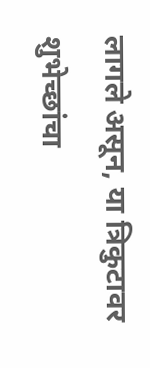लागले असून, या त्रिकुटावर शुभेच्छांचा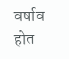वर्षाव होत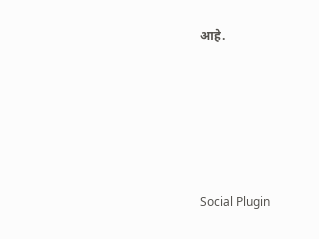आहे.





Social Plugin